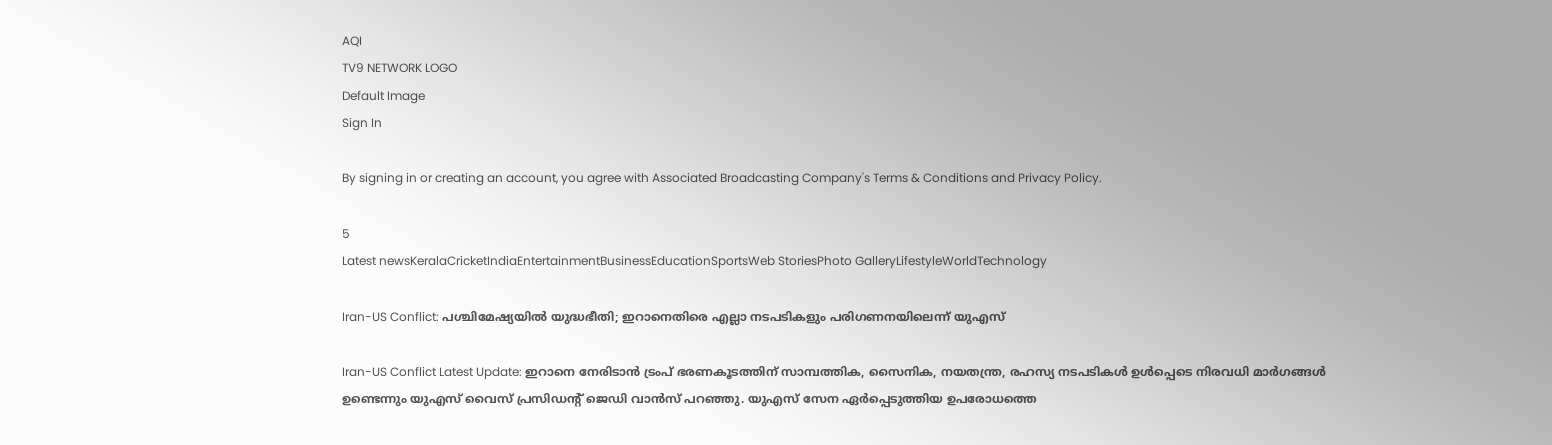AQI
TV9 NETWORK LOGO
Default Image
Sign In

By signing in or creating an account, you agree with Associated Broadcasting Company's Terms & Conditions and Privacy Policy.

5
Latest newsKeralaCricketIndiaEntertainmentBusinessEducationSportsWeb StoriesPhoto GalleryLifestyleWorldTechnology

Iran-US Conflict: പശ്ചിമേഷ്യയിൽ യുദ്ധഭീതി; ഇറാനെതിരെ എല്ലാ നടപടികളും പരിഗണനയിലെന്ന് യുഎസ്

Iran-US Conflict Latest Update: ഇറാനെ നേരിടാൻ ട്രംപ് ഭരണകൂടത്തിന് സാമ്പത്തിക, സൈനിക, നയതന്ത്ര, രഹസ്യ നടപടികൾ ഉൾപ്പെടെ നിരവധി മാർഗങ്ങൾ ഉണ്ടെന്നും യുഎസ് വൈസ് പ്രസിഡന്റ് ജെഡി വാൻസ് പറഞ്ഞു. യുഎസ് സേന ഏർപ്പെടുത്തിയ ഉപരോധത്തെ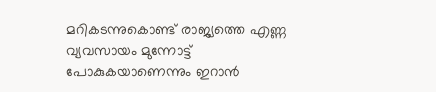മറികടന്നുകൊണ്ട് രാജ്യത്തെ എണ്ണ വ്യവസായം മുന്നോട്ട് പോകുകയാണെന്നും ഇറാൻ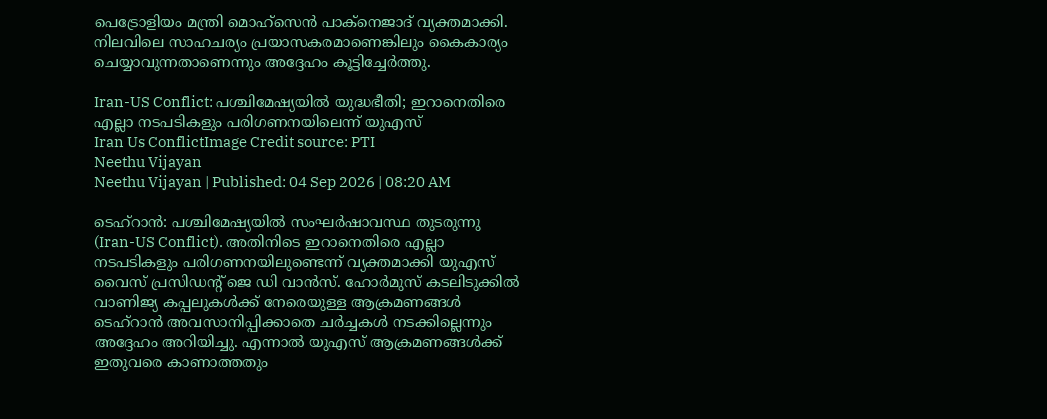പെട്രോളിയം മന്ത്രി മൊഹ്സെൻ പാക്നെജാദ് വ്യക്തമാക്കി. നിലവിലെ സാഹചര്യം പ്രയാസകരമാണെങ്കിലും കൈകാര്യം ചെയ്യാവുന്നതാണെന്നും അദ്ദേഹം കൂട്ടിച്ചേർത്തു.

Iran-US Conflict: പശ്ചിമേഷ്യയിൽ യുദ്ധഭീതി; ഇറാനെതിരെ എല്ലാ നടപടികളും പരിഗണനയിലെന്ന് യുഎസ്
Iran Us ConflictImage Credit source: PTI
Neethu Vijayan
Neethu Vijayan | Published: 04 Sep 2026 | 08:20 AM

ടെഹ്‌റാൻ: പശ്ചിമേഷ്യയിൽ സംഘർഷാവസ്ഥ തുടരുന്നു (Iran-US Conflict). അതിനിടെ ഇറാനെതിരെ എല്ലാ നടപടികളും പരിഗണനയിലുണ്ടെന്ന് വ്യക്തമാക്കി യുഎസ് വൈസ് പ്രസിഡന്റ് ജെ ഡി വാൻസ്. ഹോർമുസ് കടലിടുക്കിൽ വാണിജ്യ കപ്പലുകൾക്ക് നേരെയുള്ള ആക്രമണങ്ങൾ ടെഹ്റാൻ അവസാനിപ്പിക്കാതെ ചർച്ചകൾ നടക്കില്ലെന്നും അദ്ദേഹം അറിയിച്ചു. എന്നാൽ യുഎസ് ആക്രമണങ്ങൾക്ക് ഇതുവരെ കാണാത്തതും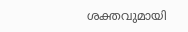ശക്തവുമായി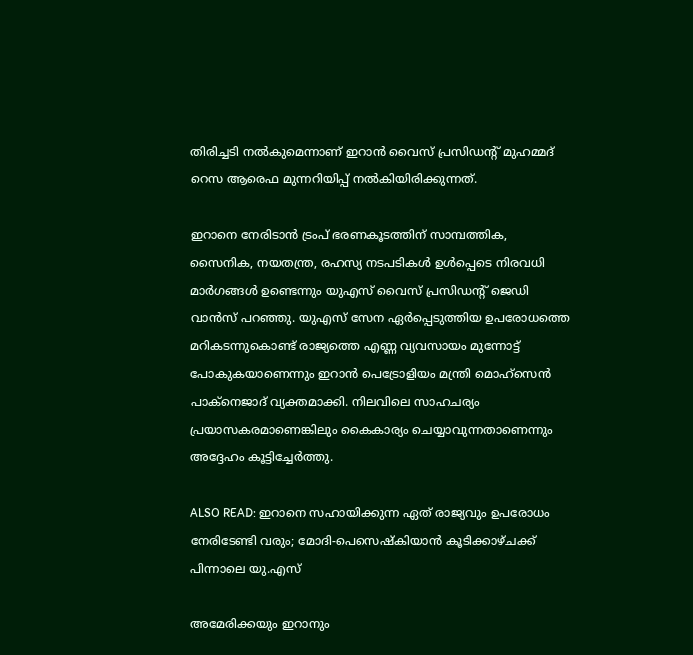തിരിച്ചടി നൽകുമെന്നാണ് ഇറാൻ വൈസ് പ്രസിഡന്റ് മുഹമ്മദ് റെസ ആരെഫ മുന്നറിയിപ്പ് നൽകിയിരിക്കുന്നത്.

ഇറാനെ നേരിടാൻ ട്രംപ് ഭരണകൂടത്തിന് സാമ്പത്തിക, സൈനിക, നയതന്ത്ര, രഹസ്യ നടപടികൾ ഉൾപ്പെടെ നിരവധി മാർഗങ്ങൾ ഉണ്ടെന്നും യുഎസ് വൈസ് പ്രസിഡന്റ് ജെഡി വാൻസ് പറഞ്ഞു. യുഎസ് സേന ഏർപ്പെടുത്തിയ ഉപരോധത്തെ മറികടന്നുകൊണ്ട് രാജ്യത്തെ എണ്ണ വ്യവസായം മുന്നോട്ട് പോകുകയാണെന്നും ഇറാൻ പെട്രോളിയം മന്ത്രി മൊഹ്സെൻ പാക്നെജാദ് വ്യക്തമാക്കി. നിലവിലെ സാഹചര്യം പ്രയാസകരമാണെങ്കിലും കൈകാര്യം ചെയ്യാവുന്നതാണെന്നും അദ്ദേഹം കൂട്ടിച്ചേർത്തു.

ALSO READ: ഇറാനെ സഹായിക്കുന്ന ഏത് രാജ്യവും ഉപരോധം നേരിടേണ്ടി വരും; മോദി-പെസെഷ്കിയാൻ കൂടിക്കാഴ്ചക്ക് പിന്നാലെ യു.എസ്

അമേരിക്കയും ഇറാനും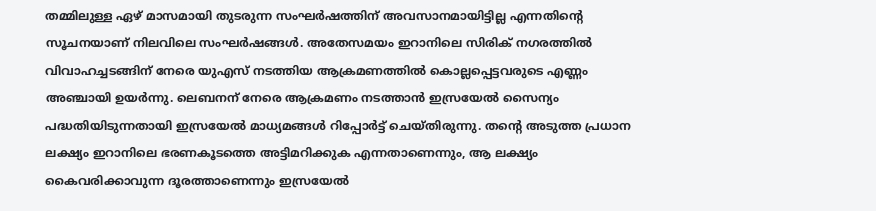തമ്മിലുള്ള ഏഴ് മാസമായി തുടരുന്ന സംഘർഷത്തിന് അവസാനമായിട്ടില്ല എന്നതിൻ്റെ സൂചനയാണ് നിലവിലെ സംഘർഷങ്ങൾ. അതേസമയം ഇറാനിലെ സിരിക് നഗരത്തിൽ വിവാഹച്ചടങ്ങിന് നേരെ യുഎസ് നടത്തിയ ആക്രമണത്തിൽ കൊല്ലപ്പെട്ടവരുടെ എണ്ണം അഞ്ചായി ഉയർന്നു. ലെബനന് നേരെ ആക്രമണം നടത്താൻ ഇസ്രയേൽ സൈന്യം പദ്ധതിയിടുന്നതായി ഇസ്രയേൽ മാധ്യമങ്ങൾ റിപ്പോർട്ട് ചെയ്തിരുന്നു. തന്റെ അടുത്ത പ്രധാന ലക്ഷ്യം ഇറാനിലെ ഭരണകൂടത്തെ അട്ടിമറിക്കുക എന്നതാണെന്നും, ആ ലക്ഷ്യം കൈവരിക്കാവുന്ന ദൂരത്താണെന്നും ഇസ്രയേൽ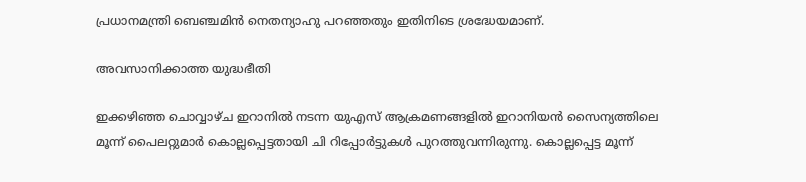പ്രധാനമന്ത്രി ബെഞ്ചമിൻ നെതന്യാഹു പറഞ്ഞതും ഇതിനിടെ ശ്രദ്ധേയമാണ്.

അവസാനിക്കാത്ത യുദ്ധഭീതി

ഇക്കഴിഞ്ഞ ചൊവ്വാഴ്ച ഇറാനിൽ നടന്ന യുഎസ് ആക്രമണങ്ങളിൽ ഇറാനിയൻ സൈന്യത്തിലെ മൂന്ന് പൈലറ്റുമാർ കൊല്ലപ്പെട്ടതായി ചി റിപ്പോർട്ടുകൾ പുറത്തുവന്നിരുന്നു. കൊല്ലപ്പെട്ട മൂന്ന്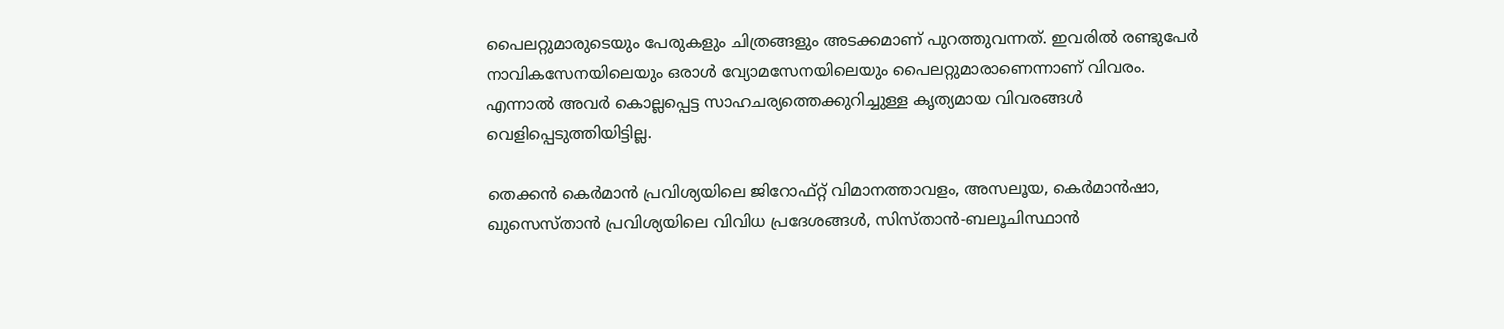പൈലറ്റുമാരുടെയും പേരുകളും ചിത്രങ്ങളും അടക്കമാണ് പുറത്തുവന്നത്. ഇവരിൽ രണ്ടുപേർ നാവികസേനയിലെയും ഒരാൾ വ്യോമസേനയിലെയും പൈലറ്റുമാരാണെന്നാണ് വിവരം. എന്നാൽ അവർ കൊല്ലപ്പെട്ട സാഹചര്യത്തെക്കുറിച്ചുള്ള കൃത്യമായ വിവരങ്ങൾ വെളിപ്പെടുത്തിയിട്ടില്ല.

തെക്കൻ കെർമാൻ പ്രവിശ്യയിലെ ജിറോഫ്റ്റ് വിമാനത്താവളം, അസലൂയ, കെർമാൻഷാ, ഖുസെസ്താൻ പ്രവിശ്യയിലെ വിവിധ പ്രദേശങ്ങൾ, സിസ്താൻ-ബലൂചിസ്ഥാൻ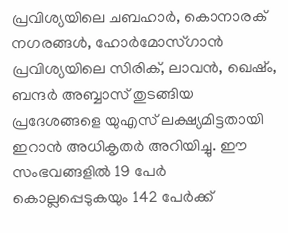പ്രവിശ്യയിലെ ചബഹാർ, കൊനാരക് നഗരങ്ങൾ, ഹോർമോസ്ഗാൻ പ്രവിശ്യയിലെ സിരിക്, ലാവൻ, ഖെഷ്ം, ബന്ദർ അബ്ബാസ് തുടങ്ങിയ പ്രദേശങ്ങളെ യുഎസ് ലക്ഷ്യമിട്ടതായി ഇറാൻ അധികൃതർ അറിയിച്ചു. ഈ സംഭവങ്ങളിൽ 19 പേർ കൊല്ലപ്പെടുകയും 142 പേർക്ക്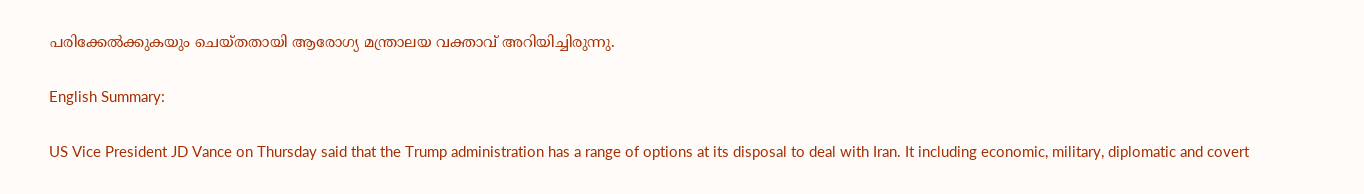പരിക്കേൽക്കുകയും ചെയ്തതായി ആരോഗ്യ മന്ത്രാലയ വക്താവ് അറിയിച്ചിരുന്നു.

English Summary:

US Vice President JD Vance on Thursday said that the Trump administration has a range of options at its disposal to deal with Iran. It including economic, military, diplomatic and covert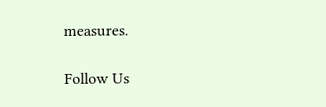measures.

Follow Us